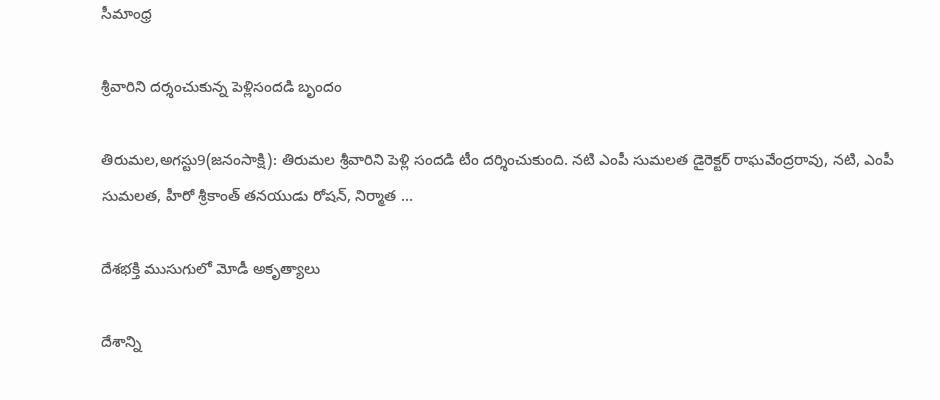సీమాంధ్ర

శ్రీవారిని దర్శంచుకున్న పెళ్లిసందడి బృందం

తిరుమల,అగస్టు9(జనంసాక్షి): తిరుమల శ్రీవారిని పెళ్లి సందడి టీం దర్శించుకుంది. నటి ఎంపీ సుమలత డైరెక్టర్‌ రాఘవేంద్రరావు, నటి, ఎంపీ సుమలత, హీరో శ్రీకాంత్‌ తనయుడు రోషన్‌, నిర్మాత …

దేశభక్తి ముసుగులో మోడీ అకృత్యాలు

దేశాన్ని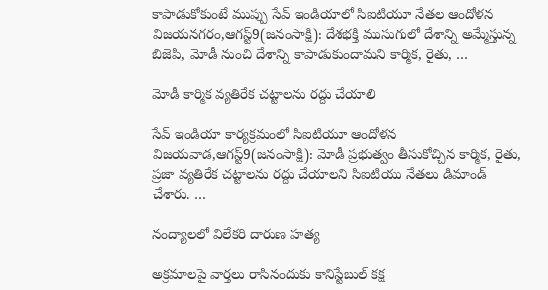కాపాడుకోకుంటే ముప్పు సేవ్‌ ఇండియాలో సిఐటియూ నేతల ఆందోళన విజయనగరం,ఆగస్ట్‌9(జనంసాక్షి): దేశభక్తి ముసుగులో దేశాన్ని అమ్మేస్తున్న బిజెపి, మోడీ నుంచి దేశాన్ని కాపాడుకుందామని కార్మిక, రైతు, …

మోడీ కార్మిక వ్యతిరేక చట్టాలను రద్దు చేయాలి

సేవ్‌ ఇండియా కార్యక్రమంలో సిఐటియూ ఆందోళన విజయవాడ,ఆగస్ట్‌9(జనంసాక్షి): మోడీ ప్రభుత్వం తీసుకోచ్చిన కార్మిక, రైతు, ప్రజా వ్యతిరేక చట్టాలను రద్దు చేయాలని సిఐటియు నేతలు డిమాండ్‌ చేశారు. …

నంద్యాలలో విలేకరి దారుణ హత్య

అక్రమాలపై వార్తలు రాసినందుకు కానిస్టేబుల్‌ కక్ష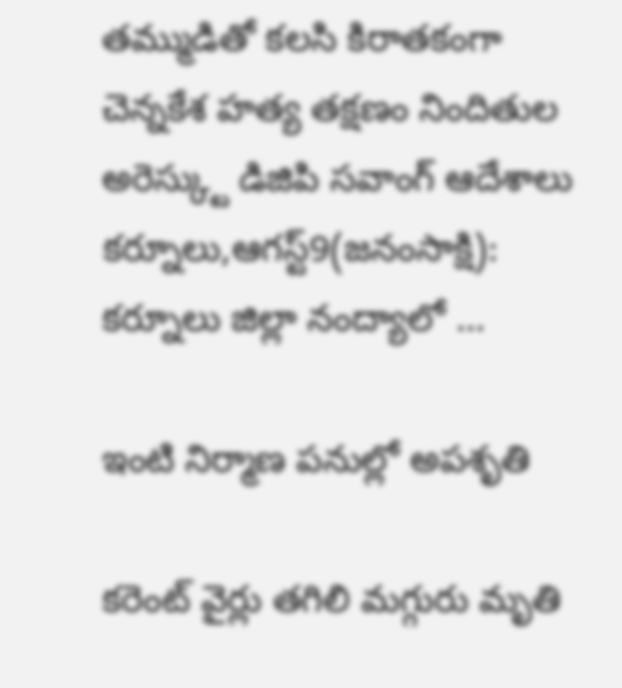తమ్ముడితో కలసి కిరాతకంగా చెన్నకేశ హత్య తక్షణం నిందితుల అరెస్క్టు డిజిపి సవాంగ్‌ ఆదేశాలు కర్నూలు,ఆగస్ట్‌9(జనంసాక్షి): కర్నూలు జిల్లా నంద్యాలో …

ఇంటి నిర్మాణ పనుల్లో అపశృతి

కరెంట్‌ వైర్లు తగిలి మగ్గురు మృతి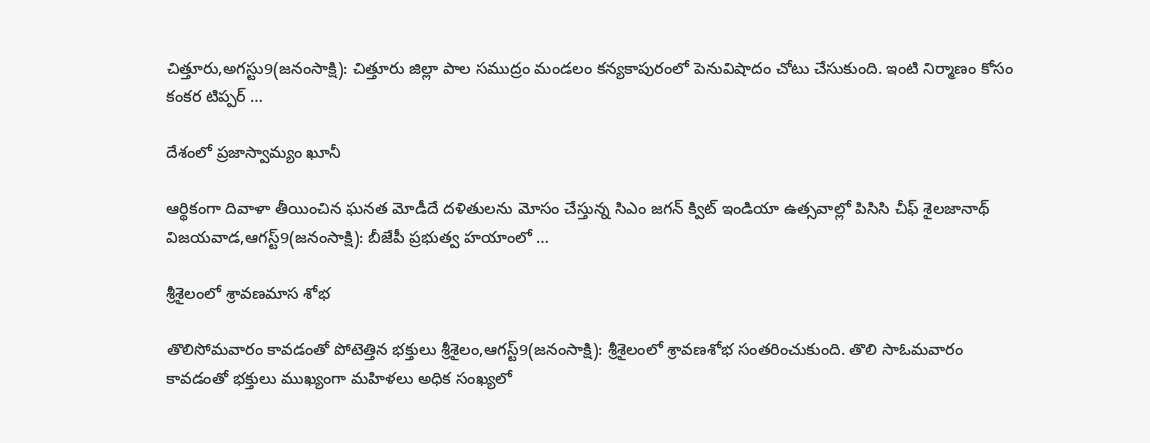చిత్తూరు,అగస్టు9(జనంసాక్షి): చిత్తూరు జిల్లా పాల సముద్రం మండలం కన్యకాపురంలో పెనువిషాదం చోటు చేసుకుంది. ఇంటి నిర్మాణం కోసం కంకర టిప్పర్‌ …

దేశంలో ప్రజాస్వామ్యం ఖూనీ

ఆర్థికంగా దివాళా తీయించిన ఘనత మోడీదే దళితులను మోసం చేస్తున్న సిఎం జగన్‌ క్విట్‌ ఇండియా ఉత్సవాల్లో పిసిసి చీఫ్‌ శైలజానాథ్‌ విజయవాడ,ఆగస్ట్‌9(జనంసాక్షి): బీజేపీ ప్రభుత్వ హయాంలో …

శ్రీశైలంలో శ్రావణమాస శోభ

తొలిసోమవారం కావడంతో పోటెత్తిన భక్తులు శ్రీశైలం,ఆగస్ట్‌9(జనంసాక్షి): శ్రీశైలంలో శ్రావణశోభ సంతరించుకుంది. తొలి సాఓమవారం కావడంతో భక్తులు ముఖ్యంగా మహిళలు అధిక సంఖ్యలో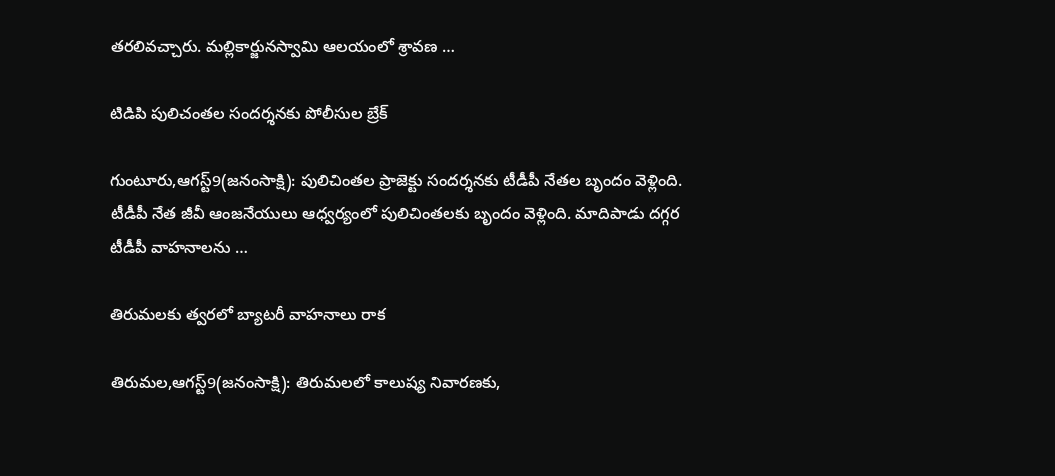తరలివచ్చారు. మల్లికార్జునస్వామి ఆలయంలో శ్రావణ …

టిడిపి పులిచంతల సందర్శనకు పోలీసుల బ్రేక్‌

గుంటూరు,ఆగస్ట్‌9(జనంసాక్షి): పులిచింతల ప్రాజెక్టు సందర్శనకు టీడీపీ నేతల బృందం వెళ్లింది. టీడీపీ నేత జీవీ ఆంజనేయులు ఆధ్వర్యంలో పులిచింతలకు బృందం వెళ్లింది. మాదిపాడు దగ్గర టీడీపీ వాహనాలను …

తిరుమలకు త్వరలో బ్యాటరీ వాహనాలు రాక

తిరుమల,ఆగస్ట్‌9(జనంసాక్షి): తిరుమలలో కాలుష్య నివారణకు,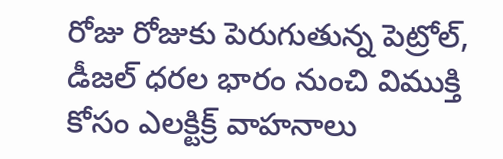రోజు రోజుకు పెరుగుతున్న పెట్రోల్‌, డీజల్‌ ధరల భారం నుంచి విముక్తి కోసం ఎలక్టిక్ర్‌ వాహనాలు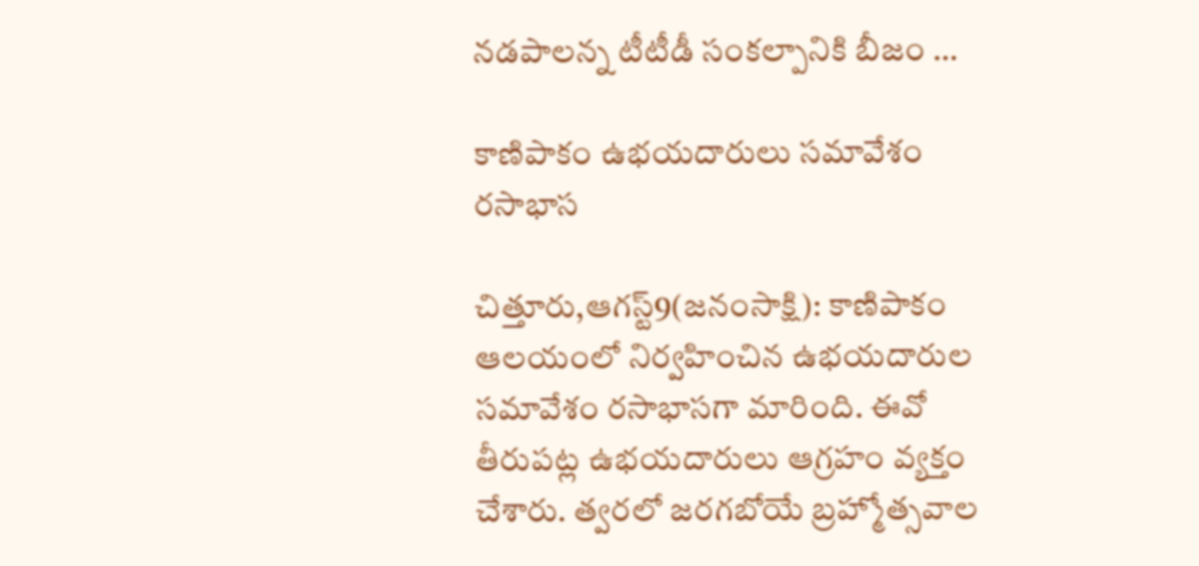నడపాలన్న టీటీడీ సంకల్పానికి బీజం …

కాణిపాకం ఉభయదారులు సమావేశం రసాభాస

చిత్తూరు,ఆగస్ట్‌9(జనంసాక్షి): కాణిపాకం ఆలయంలో నిర్వహించిన ఉభయదారుల సమావేశం రసాభాసగా మారింది. ఈవో తీరుపట్ల ఉభయదారులు ఆగ్రహం వ్యక్తం చేశారు. త్వరలో జరగబోయే బ్రహ్మోత్సవాల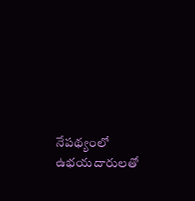నేపథ్యంలో ఉభయదారులతో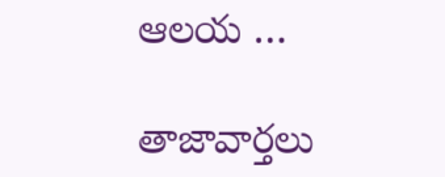ఆలయ …

తాజావార్తలు